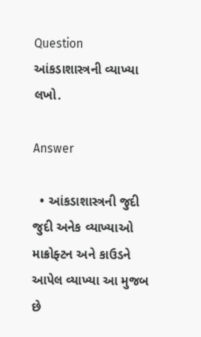Question
આંકડાશાસ્ત્રની વ્યાખ્યા લખો.

Answer

  • આંકડાશાસ્ત્રની જુદી જુદી અનેક વ્યાખ્યાઓ માક્રોફ્ટન અને કાઉડને આપેલ વ્યાખ્યા આ મુજબ છે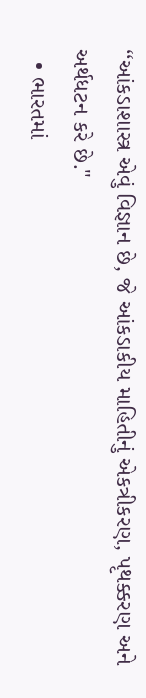‘‘આંકડાશાસ્ત્ર એવું વિજ્ઞાન છે, જે આંકડાકીય માહિતીનું એકત્રીકરણ, પૃથક્કરણ અને અર્થધટન કરે છે."
  • ભારતમાં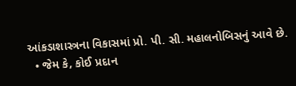આંકડાશાસ્ત્રના વિકાસમાં પ્રો. પી. સી. મહાલનોબિસનું આવે છે.
  • જેમ કે, કોઈ પ્રદાન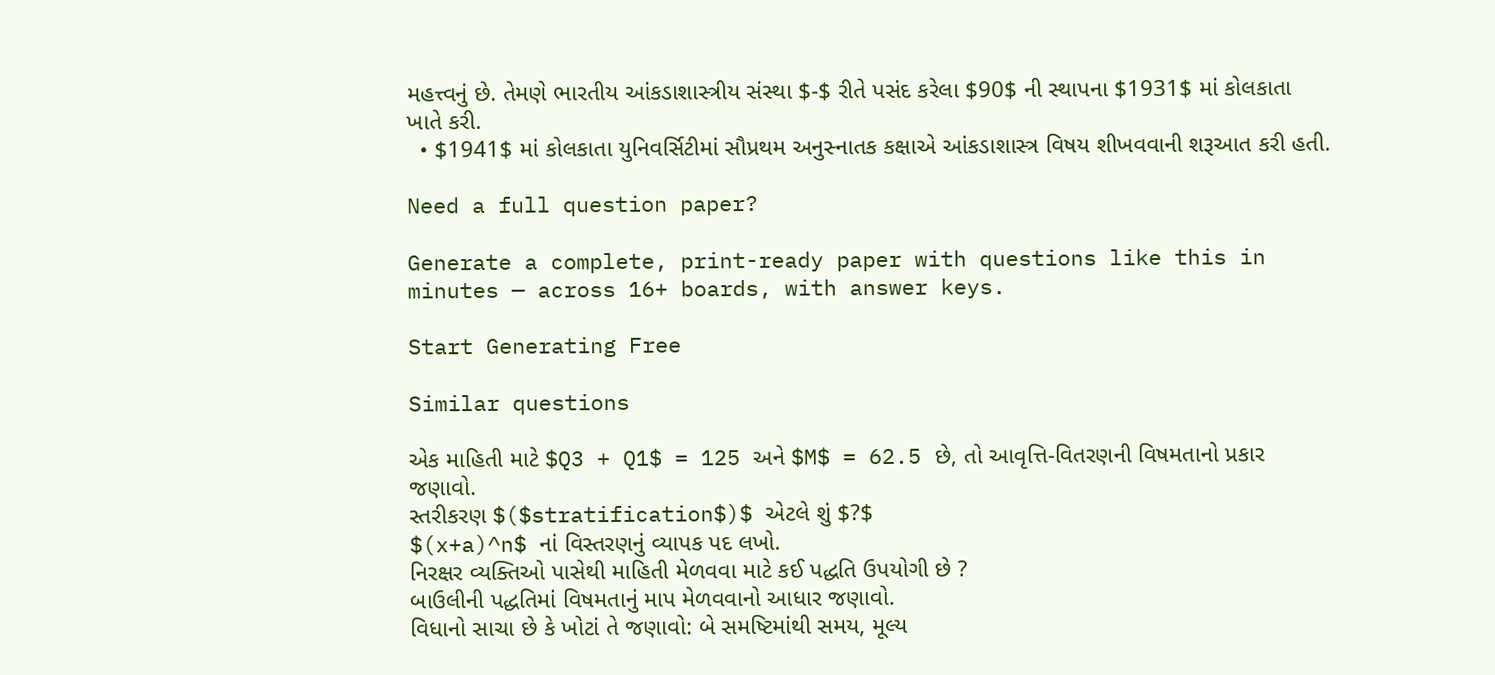મહત્ત્વનું છે. તેમણે ભારતીય આંકડાશાસ્ત્રીય સંસ્થા $-$ રીતે પસંદ કરેલા $90$ ની સ્થાપના $1931$ માં કોલકાતા ખાતે કરી.
  • $1941$ માં કોલકાતા યુનિવર્સિટીમાં સૌપ્રથમ અનુસ્નાતક કક્ષાએ આંકડાશાસ્ત્ર વિષય શીખવવાની શરૂઆત કરી હતી.

Need a full question paper?

Generate a complete, print-ready paper with questions like this in minutes — across 16+ boards, with answer keys.

Start Generating Free

Similar questions

એક માહિતી માટે $Q3 + Q1$ = 125 અને $M$ = 62.5 છે, તો આવૃત્તિ-વિતરણની વિષમતાનો પ્રકાર જણાવો.
સ્તરીકરણ $($stratification$)$ એટલે શું $?$
$(x+a)^n$ નાં વિસ્તરણનું વ્યાપક પદ લખો.
નિરક્ષર વ્યક્તિઓ પાસેથી માહિતી મેળવવા માટે કઈ પદ્ધતિ ઉપયોગી છે ?
બાઉલીની પદ્ધતિમાં વિષમતાનું માપ મેળવવાનો આધાર જણાવો.
વિધાનો સાચા છે કે ખોટાં તે જણાવો: બે સમષ્ટિમાંથી સમય, મૂલ્ય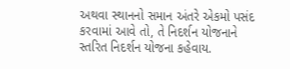અથવા સ્થાનનો સમાન અંતરે એકમો પસંદ કરવામાં આવે તો, તે નિદર્શન યોજનાને સ્તરિત નિદર્શન યોજના કહેવાય.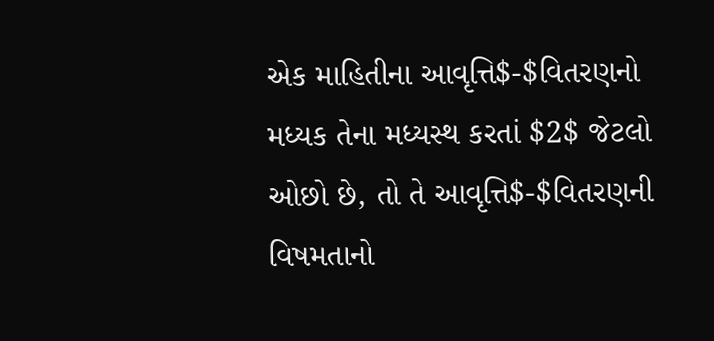એક માહિતીના આવૃત્તિ$-$વિતરણનો મધ્યક તેના મધ્યસ્થ કરતાં $2$ જેટલો ઓછો છે, તો તે આવૃત્તિ$-$વિતરણની વિષમતાનો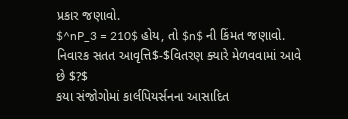પ્રકાર જણાવો.
$^nP_3 = 210$ હોય, તો $n$ ની કિંમત જણાવો.
નિવારક સતત આવૃત્તિ$-$વિતરણ ક્યારે મેળવવામાં આવે છે $?$
કયા સંજોગોમાં કાર્લપિયર્સનના આસાદિત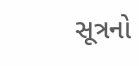સૂત્રનો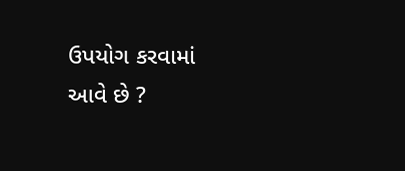ઉપયોગ કરવામાં આવે છે ?